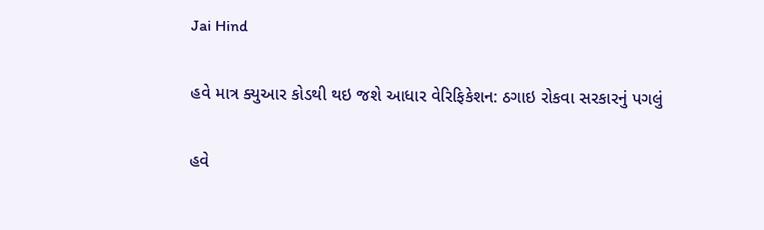Jai Hind

હવે માત્ર ક્યુઆર કોડથી થઇ જશે આધાર વેરિફિકેશન: ઠગાઇ રોકવા સરકારનું પગલું

હવે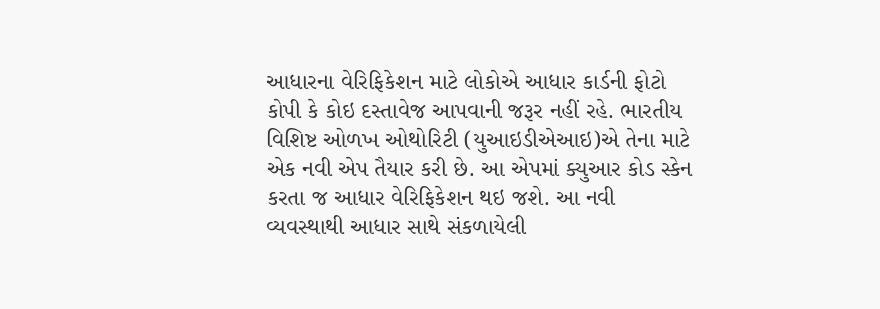આધારના વેરિફિકેશન માટે લોકોએ આધાર કાર્ડની ફોટો કોપી કે કોઇ દસ્તાવેજ આપવાની જરૂર નહીં રહે. ભારતીય વિશિષ્ટ ઓળખ ઓથોરિટી (યુઆઇડીએઆઇ)એ તેના માટે એક નવી એપ તૈયાર કરી છે. આ એપમાં ક્યુઆર કોડ સ્કેન કરતા જ આધાર વેરિફિકેશન થઇ જશે. આ નવી વ્યવસ્થાથી આધાર સાથે સંકળાયેલી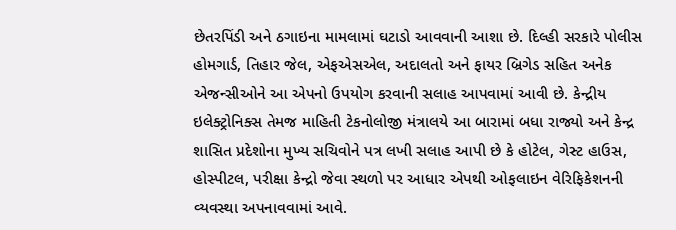છેતરપિંડી અને ઠગાઇના મામલામાં ઘટાડો આવવાની આશા છે. દિલ્હી સરકારે પોલીસ હોમગાર્ડ, તિહાર જેલ, એફએસએલ, અદાલતો અને ફાયર બ્રિગેડ સહિત અનેક એજન્સીઓને આ એપનો ઉપયોગ કરવાની સલાહ આપવામાં આવી છે. કેન્દ્રીય ઇલેક્ટ્રોનિક્સ તેમજ માહિતી ટેકનોલોજી મંત્રાલયે આ બારામાં બધા રાજ્યો અને કેન્દ્ર શાસિત પ્રદેશોના મુખ્ય સચિવોને પત્ર લખી સલાહ આપી છે કે હોટેલ, ગેસ્ટ હાઉસ, હોસ્પીટલ, પરીક્ષા કેન્દ્રો જેવા સ્થળો પર આધાર એપથી ઓફલાઇન વેરિફિકેશનની વ્યવસ્થા અપનાવવામાં આવે.